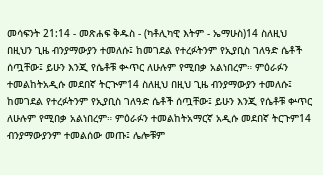መሳፍንት 21:14 - መጽሐፍ ቅዱስ - (ካቶሊካዊ እትም - ኤማሁስ)14 ስለዚህ በዚህን ጊዜ ብንያማውያን ተመለሱ፤ ከመገደል የተረፉትንም የኢያቢስ ገለዓድ ሴቶች ሰጧቸው፤ ይሁን እንጂ የሴቶቹ ቊጥር ለሁሉም የሚበቃ አልነበረም። ምዕራፉን ተመልከትአዲሱ መደበኛ ትርጒም14 ስለዚህ በዚህ ጊዜ ብንያማውያን ተመለሱ፤ ከመገደል የተረፉትንም የኢያቢስ ገለዓድ ሴቶች ሰጧቸው፤ ይሁን እንጂ የሴቶቹ ቍጥር ለሁሉም የሚበቃ አልነበረም። ምዕራፉን ተመልከትአማርኛ አዲሱ መደበኛ ትርጉም14 ብንያማውያንም ተመልሰው መጡ፤ ሌሎቹም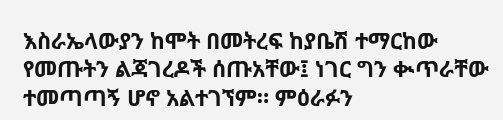እስራኤላውያን ከሞት በመትረፍ ከያቤሽ ተማርከው የመጡትን ልጃገረዶች ሰጡአቸው፤ ነገር ግን ቊጥራቸው ተመጣጣኝ ሆኖ አልተገኘም። ምዕራፉን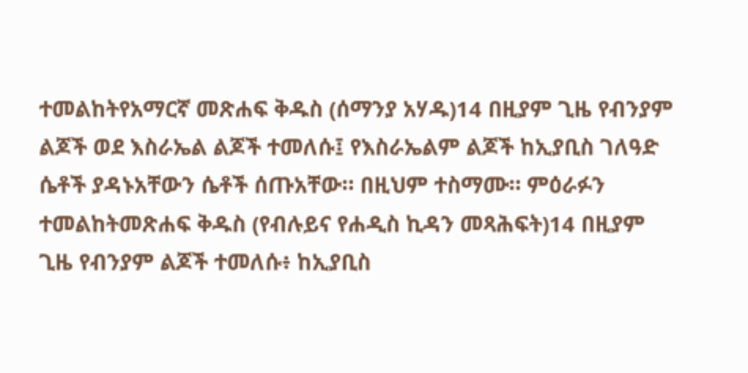ተመልከትየአማርኛ መጽሐፍ ቅዱስ (ሰማንያ አሃዱ)14 በዚያም ጊዜ የብንያም ልጆች ወደ እስራኤል ልጆች ተመለሱ፤ የእስራኤልም ልጆች ከኢያቢስ ገለዓድ ሴቶች ያዳኑአቸውን ሴቶች ሰጡአቸው። በዚህም ተስማሙ። ምዕራፉን ተመልከትመጽሐፍ ቅዱስ (የብሉይና የሐዲስ ኪዳን መጻሕፍት)14 በዚያም ጊዜ የብንያም ልጆች ተመለሱ፥ ከኢያቢስ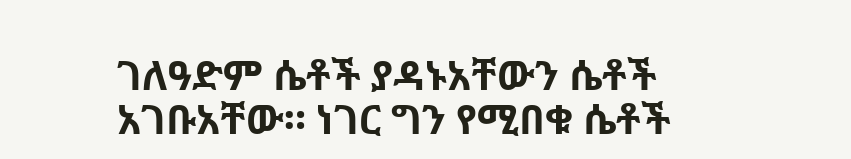ገለዓድም ሴቶች ያዳኑአቸውን ሴቶች አገቡአቸው። ነገር ግን የሚበቁ ሴቶች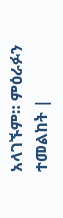አላገኙም። ምዕራፉን ተመልከት |